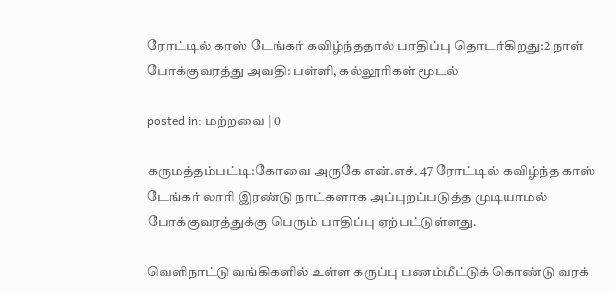ரோட்டில் காஸ் டேங்கர் கவிழ்ந்ததால் பாதிப்பு தொடர்கிறது:2 நாள் போக்குவரத்து அவதி: பள்ளி, கல்லூரிகள் மூடல்

posted in: மற்றவை | 0

கருமத்தம்பட்டி:கோவை அருகே என்.எச். 47 ரோட்டில் கவிழ்ந்த காஸ் டேங்கர் லாரி இரண்டு நாட்களாக அப்புறப்படுத்த முடியாமல் போக்குவரத்துக்கு பெரும் பாதிப்பு ஏற்பட்டுள்ளது.

வெளிநாட்டு வங்கிகளில் உள்ள கருப்பு பணம்மீட்டுக் கொண்டு வரக்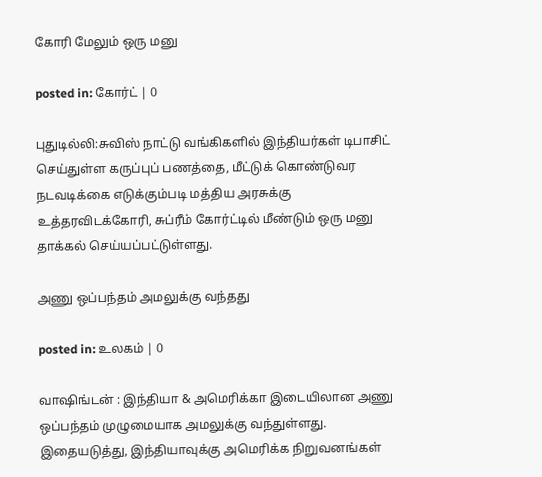கோரி மேலும் ஒரு மனு

posted in: கோர்ட் | 0

புதுடில்லி:சுவிஸ் நாட்டு வங்கிகளில் இந்தியர்கள் டிபாசிட் செய்துள்ள கருப்புப் பணத்தை, மீட்டுக் கொண்டுவர நடவடிக்கை எடுக்கும்படி மத்திய அரசுக்கு உத்தரவிடக்கோரி, சுப்ரீம் கோர்ட்டில் மீண்டும் ஒரு மனு தாக்கல் செய்யப்பட்டுள்ளது.

அணு ஒப்பந்தம் அமலுக்கு வந்தது

posted in: உலகம் | 0

வாஷிங்டன் : இந்தியா & அமெரிக்கா இடையிலான அணு ஒப்பந்தம் முழுமையாக அமலுக்கு வந்துள்ளது. இதையடுத்து, இந்தியாவுக்கு அமெரிக்க நிறுவனங்கள்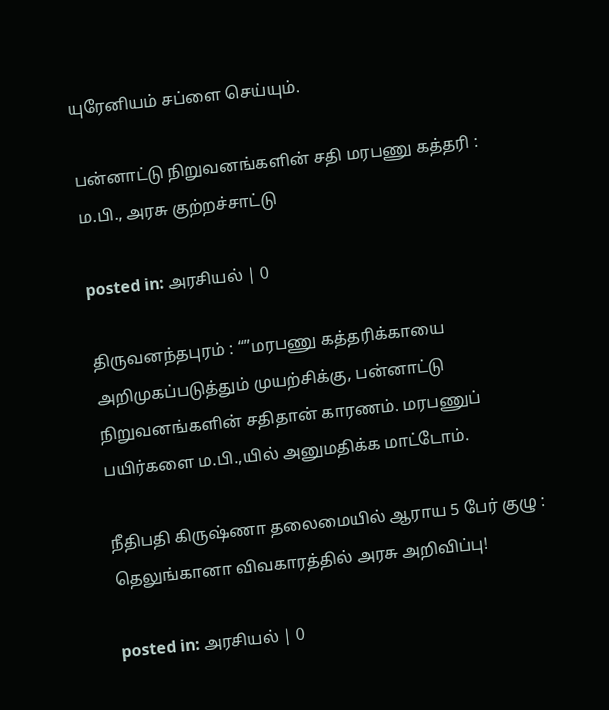யுரேனியம் சப்ளை செய்யும்.

பன்னாட்டு நிறுவனங்களின் சதி மரபணு கத்தரி : ம.பி., அரசு குற்றச்சாட்டு

posted in: அரசியல் | 0

திருவனந்தபுரம் : “”மரபணு கத்தரிக்காயை அறிமுகப்படுத்தும் முயற்சிக்கு, பன்னாட்டு நிறுவனங்களின் சதிதான் காரணம். மரபணுப் பயிர்களை ம.பி.,யில் அனுமதிக்க மாட்டோம்.

நீதிபதி கிருஷ்ணா தலைமையில் ஆராய 5 பேர் குழு : தெலுங்கானா விவகாரத்தில் அரசு அறிவிப்பு!

posted in: அரசியல் | 0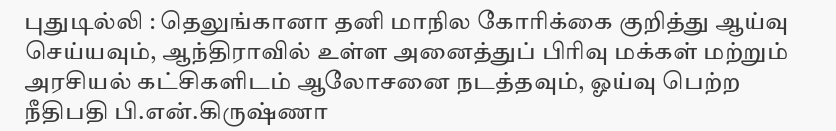புதுடில்லி : தெலுங்கானா தனி மாநில கோரிக்கை குறித்து ஆய்வு செய்யவும், ஆந்திராவில் உள்ள அனைத்துப் பிரிவு மக்கள் மற்றும் அரசியல் கட்சிகளிடம் ஆலோசனை நடத்தவும், ஓய்வு பெற்ற நீதிபதி பி.என்.கிருஷ்ணா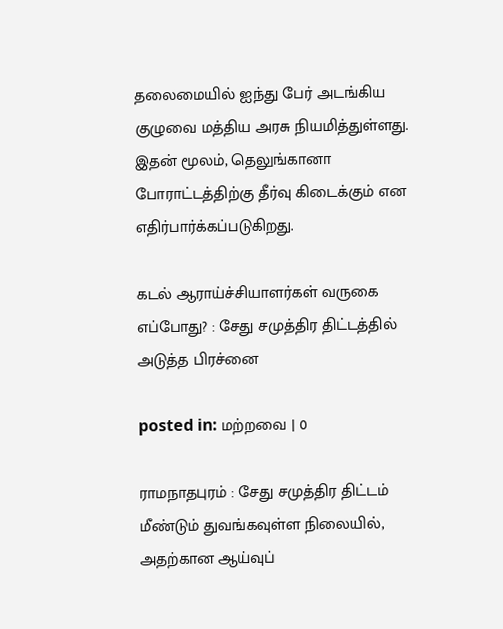தலைமையில் ஐந்து பேர் அடங்கிய குழுவை மத்திய அரசு நியமித்துள்ளது. இதன் மூலம், தெலுங்கானா போராட்டத்திற்கு தீர்வு கிடைக்கும் என எதிர்பார்க்கப்படுகிறது.

கடல் ஆராய்ச்சியாளர்கள் வருகை எப்போது? : சேது சமுத்திர திட்டத்தில் அடுத்த பிரச்னை

posted in: மற்றவை | 0

ராமநாதபுரம் : சேது சமுத்திர திட்டம் மீண்டும் துவங்கவுள்ள நிலையில், அதற்கான ஆய்வுப்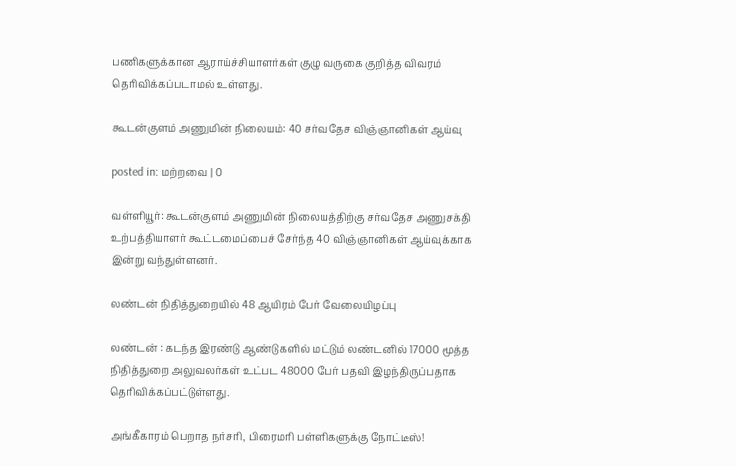பணிகளுக்கான ஆராய்ச்சியாளர்கள் குழு வருகை குறித்த விவரம் தெரிவிக்கப்படாமல் உள்ளது.

கூடன்குளம் அணுமின் நிலையம்: 40 சர்வதேச விஞ்ஞானிகள் ஆய்வு

posted in: மற்றவை | 0

வள்ளியூர்: கூடன்குளம் அணுமின் நிலையத்திற்கு சர்வதேச அணுசக்தி உற்பத்தியாளர் கூட்டமைப்பைச் சேர்ந்த 40 விஞ்ஞானிகள் ஆய்வுக்காக இன்று வந்துள்ளனர்.

லண்டன் நிதித்துறையில் 48 ஆயிரம் பேர் வேலையிழப்பு

லண்டன் : கடந்த இரண்டு ஆண்டுகளில் மட்டும் லண்டனில் 17000 மூத்த நிதித்துறை அலுவலர்கள் உட்பட 48000 பேர் பதவி இழந்திருப்பதாக தெரிவிக்கப்பட்டுள்ளது.

அங்கீகாரம் பெறாத நர்சரி, பிரைமரி பள்ளிகளுக்கு நோட்டீஸ்!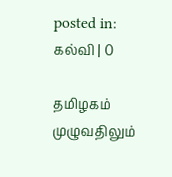posted in: கல்வி | 0

தமிழகம் முழுவதிலும்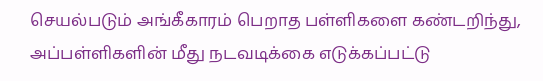செயல்படும் அங்கீகாரம் பெறாத பள்ளிகளை கண்டறிந்து, அப்பள்ளிகளின் மீது நடவடிக்கை எடுக்கப்பட்டு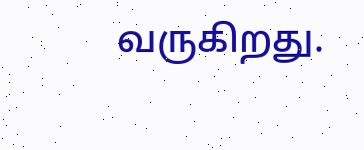வருகிறது.